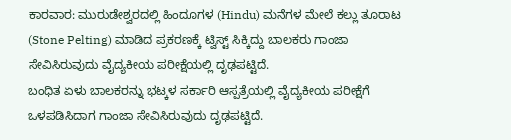ಕಾರವಾರ: ಮುರುಡೇಶ್ವರದಲ್ಲಿ ಹಿಂದೂಗಳ (Hindu) ಮನೆಗಳ ಮೇಲೆ ಕಲ್ಲು ತೂರಾಟ (Stone Pelting) ಮಾಡಿದ ಪ್ರಕರಣಕ್ಕೆ ಟ್ವಿಸ್ಟ್ ಸಿಕ್ಕಿದ್ದು ಬಾಲಕರು ಗಾಂಜಾ ಸೇವಿಸಿರುವುದು ವೈದ್ಯಕೀಯ ಪರೀಕ್ಷೆಯಲ್ಲಿ ದೃಢಪಟ್ಟಿದೆ.
ಬಂಧಿತ ಏಳು ಬಾಲಕರನ್ನು ಭಟ್ಕಳ ಸರ್ಕಾರಿ ಆಸ್ಪತ್ರೆಯಲ್ಲಿ ವೈದ್ಯಕೀಯ ಪರೀಕ್ಷೆಗೆ ಒಳಪಡಿಸಿದಾಗ ಗಾಂಜಾ ಸೇವಿಸಿರುವುದು ದೃಢಪಟ್ಟಿದೆ.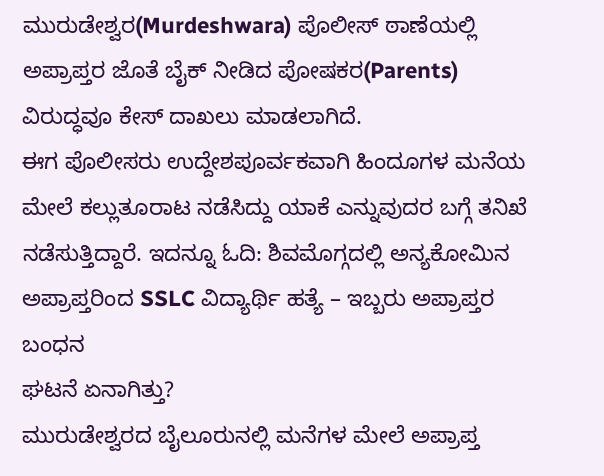ಮುರುಡೇಶ್ವರ(Murdeshwara) ಪೊಲೀಸ್ ಠಾಣೆಯಲ್ಲಿ ಅಪ್ರಾಪ್ತರ ಜೊತೆ ಬೈಕ್ ನೀಡಿದ ಪೋಷಕರ(Parents) ವಿರುದ್ಧವೂ ಕೇಸ್ ದಾಖಲು ಮಾಡಲಾಗಿದೆ.
ಈಗ ಪೊಲೀಸರು ಉದ್ದೇಶಪೂರ್ವಕವಾಗಿ ಹಿಂದೂಗಳ ಮನೆಯ ಮೇಲೆ ಕಲ್ಲುತೂರಾಟ ನಡೆಸಿದ್ದು ಯಾಕೆ ಎನ್ನುವುದರ ಬಗ್ಗೆ ತನಿಖೆ ನಡೆಸುತ್ತಿದ್ದಾರೆ. ಇದನ್ನೂ ಓದಿ: ಶಿವಮೊಗ್ಗದಲ್ಲಿ ಅನ್ಯಕೋಮಿನ ಅಪ್ರಾಪ್ತರಿಂದ SSLC ವಿದ್ಯಾರ್ಥಿ ಹತ್ಯೆ – ಇಬ್ಬರು ಅಪ್ರಾಪ್ತರ ಬಂಧನ
ಘಟನೆ ಏನಾಗಿತ್ತು?
ಮುರುಡೇಶ್ವರದ ಬೈಲೂರುನಲ್ಲಿ ಮನೆಗಳ ಮೇಲೆ ಅಪ್ರಾಪ್ತ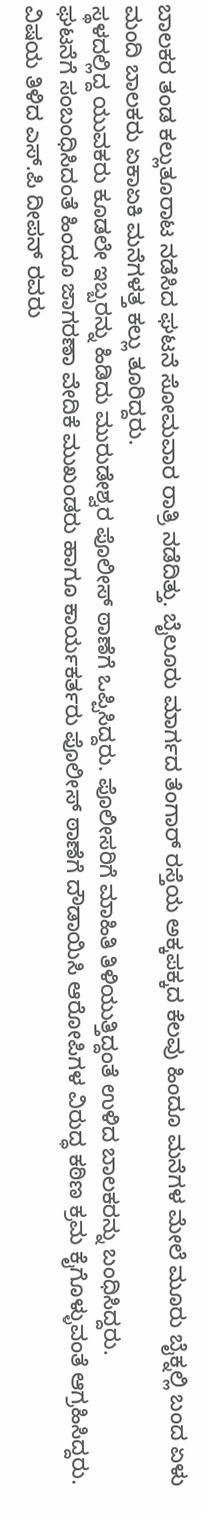ಬಾಲಕರ ತಂಡ ಕಲ್ಲುತೂರಾಟ ನಡೆಸಿದ ಘಟನೆ ಸೋಮವಾರ ರಾತ್ರಿ ನಡೆದಿತ್ತು. ಬೈಲೂರು ಮಾರ್ಗದ ತೆಂಗಾರ್ ರಸ್ತೆಯ ಅಕ್ಕಪಕ್ಕದ ಕೆಲವು ಹಿಂದೂ ಮನೆಗಳ ಮೇಲೆ ಮೂರು ಬೈಕ್ನಲ್ಲಿ ಬಂದ ಏಳು ಮಂದಿ ಬಾಲಕರು ಏಕಾಏಕಿ ಮನೆಗಳತ್ತ ಕಲ್ಲು ತೂರಿದ್ದರು.
ಸ್ಥಳದಲ್ಲಿದ್ದ ಯುವಕರು ಕೂಡಲೇ ಇಬ್ಬರನ್ನು ಹಿಡಿದು ಮುರುಡೇಶ್ವರ ಪೊಲೀಸ್ ಠಾಣೆಗೆ ಒಪ್ಪಿಸಿದ್ದರು. ಪೊಲೀಸರಿಗೆ ಮಾಹಿತಿ ತಿಳಿಯುತ್ತಿದ್ದಂತೆ ಉಳಿದ ಬಾಲಕರನ್ನು ಬಂಧಿಸಿದ್ದರು.
ಘಟನೆಗೆ ಸಂಬಂಧಿಸಿದಂತೆ ಹಿಂದೂ ಜಾಗರಣಾ ವೇದಿಕೆ ಮುಖಂಡರು ಹಾಗೂ ಕಾರ್ಯಕರ್ತರು ಪೊಲೀಸ್ ಠಾಣೆಗೆ ದೌಡಾಯಿಸಿ ಆರೋಪಿಗಳ ವಿರುದ್ಧ ಕಠಿಣ ಕ್ರಮ ಕೈಗೊಳ್ಳುವಂತೆ ಆಗ್ರಹಿಸಿದ್ದರು. ವಿಷಯ ತಿಳಿದ ಎಸ್.ಪಿ ದೀಪನ್ ರವರು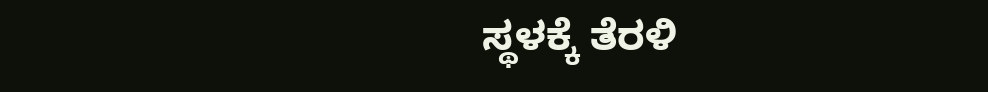ಸ್ಥಳಕ್ಕೆ ತೆರಳಿ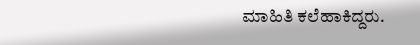ಮಾಹಿತಿ ಕಲೆಹಾಕಿದ್ದರು.